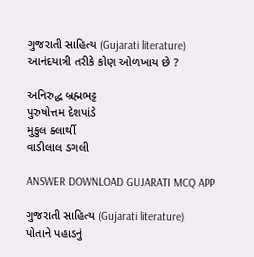ગુજરાતી સાહિત્ય (Gujarati literature)
આનંદયાત્રી તરીકે કોણ ઓળખાય છે ?

અનિરુદ્ધ બ્રહ્મભટ્ટ
પુરુષોત્તમ દેશપાંડે
મુકુલ ક્લાર્થી
વાડીલાલ ડગલી

ANSWER DOWNLOAD GUJARATI MCQ APP

ગુજરાતી સાહિત્ય (Gujarati literature)
પોતાને પહાડનું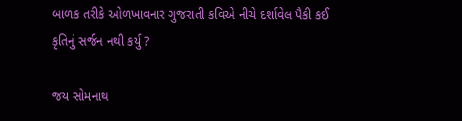બાળક તરીકે ઓળખાવનાર ગુજરાતી કવિએ નીચે દર્શાવેલ પૈકી કઈ કૃતિનું સર્જન નથી કર્યુ ?

જય સોમનાથ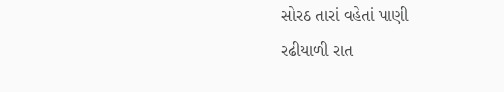સોરઠ તારાં વહેતાં પાણી
રઢીયાળી રાત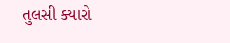તુલસી ક્યારો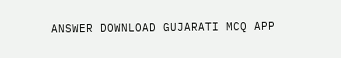ANSWER DOWNLOAD GUJARATI MCQ APP